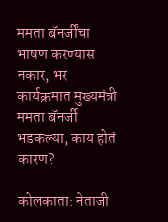ममता बॅनर्जींचा भाषण करण्यास नकार, भर कार्यक्रमात मुख्यमंत्री ममता बॅनर्जी भडकल्या, काय होतं कारण?

कोलकाता: नेताजी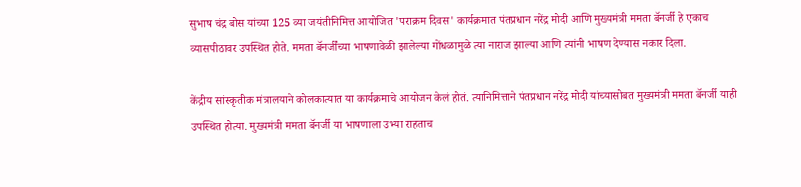सुभाष चंद्र बोस यांच्या 125 व्या जयंतीनिमित्त आयोजित 'पराक्रम दिवस' कार्यक्रमात पंतप्रधान नरेंद्र मोदी आणि मुख्यमंत्री ममता बॅनर्जी हे एकाच व्यासपीठावर उपस्थित होते. ममता बॅनर्जींच्या भाषणावेळी झालेल्या गोंधळामुळे त्या नाराज झाल्या आणि त्यांनी भाषण देण्यास नकार दिला.

केंद्रीय सांस्कृतीक मंत्रालयाने कोलकात्यात या कार्यक्रमाचे आयोजन केलं होतं. त्यानिमित्ताने पंतप्रधान नरेंद्र मोदी यांच्यासोबत मुख्यमंत्री ममता बॅनर्जी याही उपस्थित होत्या. मुख्यमंत्री ममता बॅनर्जी या भाषणाला उभ्या राहताच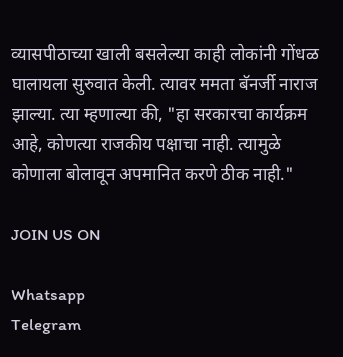व्यासपीठाच्या खाली बसलेल्या काही लोकांनी गोंधळ घालायला सुरुवात केली. त्यावर ममता बॅनर्जी नाराज झाल्या. त्या म्हणाल्या की, "हा सरकारचा कार्यक्रम आहे, कोणत्या राजकीय पक्षाचा नाही. त्यामुळे कोणाला बोलावून अपमानित करणे ठीक नाही."

JOIN US ON

Whatsapp
Telegram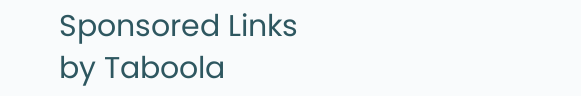Sponsored Links by Taboola